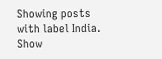Showing posts with label India. Show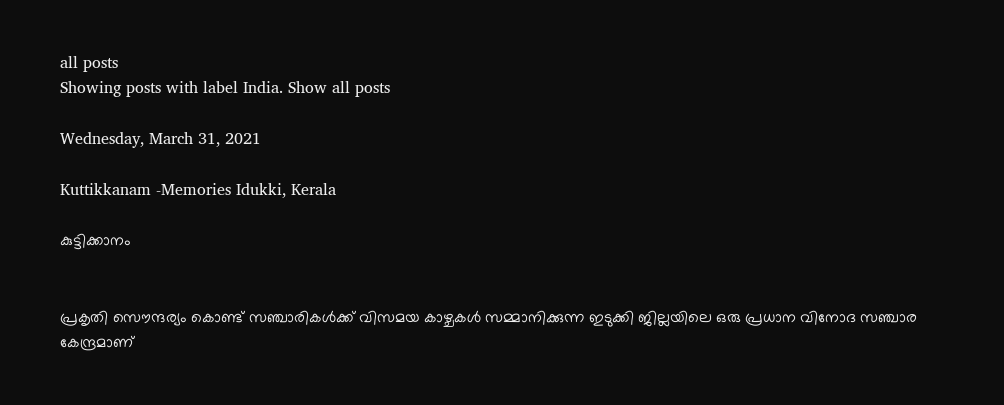all posts
Showing posts with label India. Show all posts

Wednesday, March 31, 2021

Kuttikkanam -Memories Idukki, Kerala

കുട്ടിക്കാനം


പ്രകൃതി സൌന്ദര്യം കൊണ്ട് സഞ്ചാരികള്‍ക്ക് വിസമയ കാഴ്ചകള്‍ സമ്മാനിക്കുന്ന ഇടുക്കി ജില്ലയിലെ ഒരു പ്രധാന വിനോദ സഞ്ചാര കേന്ദ്രമാണ്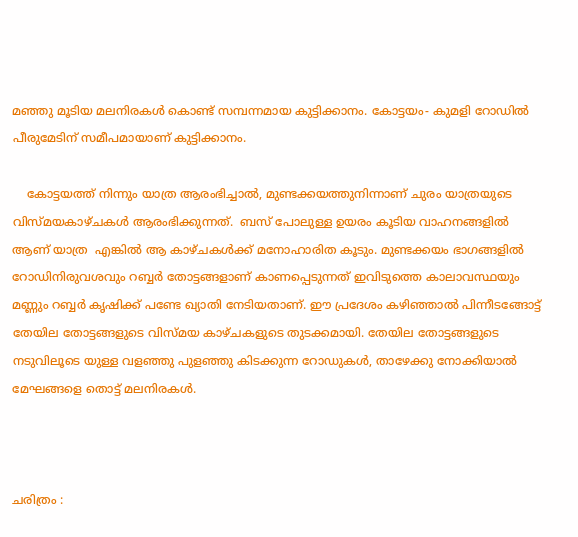മഞ്ഞു മൂടിയ മലനിരകള്‍ കൊണ്ട് സമ്പന്നമായ കുട്ടിക്കാനം. കോട്ടയം- കുമളി റോഡില്‍ പീരുമേടിന് സമീപമായാണ് കുട്ടിക്കാനം.

    കോട്ടയത്ത്‌ നിന്നും യാത്ര ആരംഭിച്ചാൽ, മുണ്ടക്കയത്തുനിന്നാണ് ചുരം യാത്രയുടെ വിസ്മയകാഴ്ചകൾ ആരംഭിക്കുന്നത്.  ബസ് പോലുള്ള ഉയരം കൂടിയ വാഹനങ്ങളിൽ ആണ് യാത്ര  എങ്കിൽ ആ കാഴ്ചകൾക്ക് മനോഹാരിത കൂടും. മുണ്ടക്കയം ഭാഗങ്ങളിൽ റോഡിനിരുവശവും റബ്ബർ തോട്ടങ്ങളാണ് കാണപ്പെടുന്നത് ഇവിടുത്തെ കാലാവസ്ഥയും മണ്ണും റബ്ബർ കൃഷിക്ക് പണ്ടേ ഖ്യാതി നേടിയതാണ്. ഈ പ്രദേശം കഴിഞ്ഞാൽ പിന്നീടങ്ങോട്ട് തേയില തോട്ടങ്ങളുടെ വിസ്മയ കാഴ്ചകളുടെ തുടക്കമായി. തേയില തോട്ടങ്ങളുടെ നടുവിലൂടെ യുള്ള വളഞ്ഞു പുളഞ്ഞു കിടക്കുന്ന റോഡുകൾ, താഴേക്കു നോക്കിയാൽ മേഘങ്ങളെ തൊട്ട് മലനിരകൾ.



ചരിത്രം :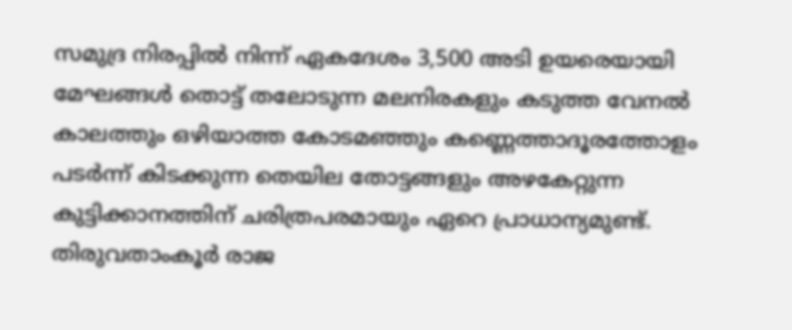സമുദ്ര നിരപ്പില്‍ നിന്ന് ഏകദേശം 3,500 അടി ഉയരെയായി മേഘങ്ങള്‍ തൊട്ട് തലോടുന്ന മലനിരകളും കടുത്ത വേനല്‍ കാലത്തും ഒഴിയാത്ത കോടമഞ്ഞും കണ്ണെത്താദൂരത്തോളം പടര്‍ന്ന് കിടക്കുന്ന തെയില തോട്ടങ്ങളും അഴകേറ്റുന്ന കുട്ടിക്കാനത്തിന് ചരിത്രപരമായും ഏറെ പ്രാധാന്യമുണ്ട്. തിരുവതാംകൂര്‍ രാജ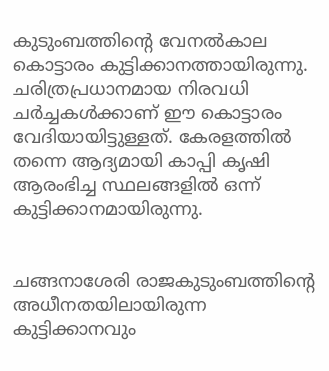കുടുംബത്തിന്‍റെ വേനല്‍കാല കൊട്ടാരം കുട്ടിക്കാനത്തായിരുന്നു. ചരിത്രപ്രധാനമായ നിരവധി ചര്‍ച്ചകള്‍ക്കാണ് ഈ കൊട്ടാരം വേദിയായിട്ടുള്ളത്. കേരളത്തില്‍ തന്നെ ആദ്യമായി കാപ്പി കൃഷി ആരംഭിച്ച സ്ഥലങ്ങളില്‍ ഒന്ന് കുട്ടിക്കാനമായിരുന്നു.


ചങ്ങനാശേരി രാജകുടുംബത്തിന്‍റെ അധീനതയിലായിരുന്ന കുട്ടിക്കാനവും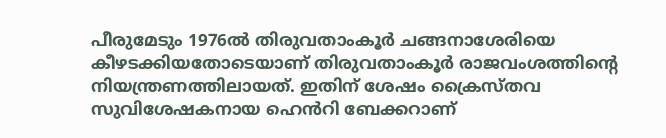പീരുമേടും 1976ല്‍ തിരുവതാംകൂര്‍ ചങ്ങനാശേരിയെ കീഴടക്കിയതോടെയാണ് തിരുവതാംകൂര്‍ രാജവംശത്തിന്‍റെ നിയന്ത്രണത്തിലായത്. ഇതിന് ശേഷം ക്രൈസ്തവ സുവിശേഷകനായ ഹെന്‍‌റി ബേക്കറാണ്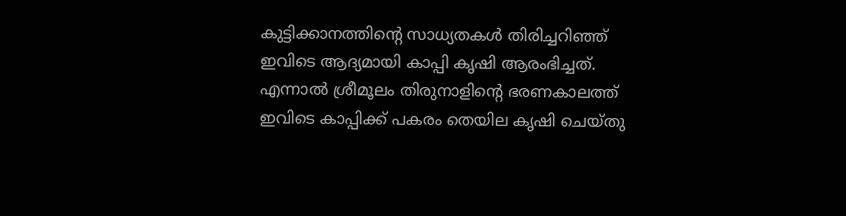കുട്ടിക്കാനത്തിന്‍റെ സാധ്യതകള്‍ തിരിച്ചറിഞ്ഞ് ഇവിടെ ആദ്യമായി കാപ്പി കൃഷി ആരംഭിച്ചത്. എന്നാല്‍ ശ്രീമൂലം തിരുനാളിന്‍റെ ഭരണകാലത്ത് ഇവിടെ കാപ്പിക്ക് പകരം തെയില കൃഷി ചെയ്തു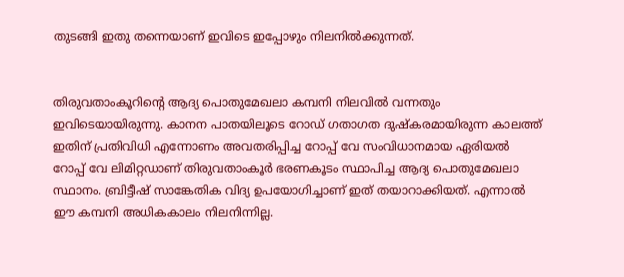തുടങ്ങി ഇതു തന്നെയാണ് ഇവിടെ ഇപ്പോഴും നിലനില്‍ക്കുന്നത്.


തിരുവതാംകൂറിന്‍റെ ആദ്യ പൊതുമേഖലാ കമ്പനി നിലവില്‍ വന്നതും ഇവിടെയായിരുന്നു. കാനന പാതയിലൂടെ റോഡ് ഗതാഗത ദുഷ്കരമായിരുന്ന കാലത്ത് ഇതിന് പ്രതിവിധി എന്നോണം അവതരിപ്പിച്ച റോപ്പ് വേ സംവിധാനമായ ഏരിയല്‍ റോപ്പ് വേ ലിമിറ്റഡാണ് തിരുവതാംകൂര്‍ ഭരണകൂടം സ്ഥാപിച്ച ആദ്യ പൊതുമേഖലാ സ്ഥാനം. ബ്രിട്ടീഷ് സാങ്കേതിക വിദ്യ ഉപയോഗിച്ചാണ് ഇത് തയാറാക്കിയത്. എന്നാല്‍ ഈ കമ്പനി അധികകാലം നിലനിന്നില്ല.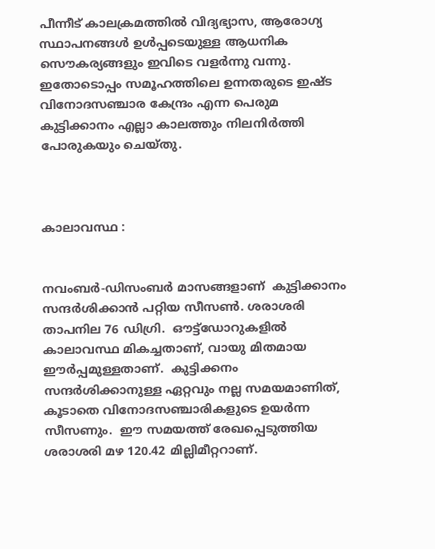പീന്നീട് കാലക്രമത്തില്‍ വിദ്യഭ്യാസ, ആരോഗ്യ സ്ഥാപനങ്ങള്‍ ഉള്‍പ്പടെയുള്ള ആധനിക സൌകര്യങ്ങളും ഇവിടെ വളര്‍ന്നു വന്നു. ഇതോടൊപ്പം സമൂഹത്തിലെ ഉന്നതരുടെ ഇഷ്ട വിനോദസഞ്ചാര കേന്ദ്രം എന്ന പെരുമ കുട്ടിക്കാനം എല്ലാ കാലത്തും നിലനിര്‍ത്തി പോരുകയും ചെയ്തു.



കാലാവസ്ഥ :


നവംബർ-ഡിസംബർ മാസങ്ങളാണ്  കുട്ടിക്കാനം  സന്ദർശിക്കാൻ പറ്റിയ സീസൺ. ശരാശരി താപനില 76 ഡിഗ്രി.  ഔട്ട്‌ഡോറുകളിൽ കാലാവസ്ഥ മികച്ചതാണ്, വായു മിതമായ ഈർപ്പമുള്ളതാണ്.  കുട്ടിക്കനം സന്ദർശിക്കാനുള്ള ഏറ്റവും നല്ല സമയമാണിത്, കൂടാതെ വിനോദസഞ്ചാരികളുടെ ഉയർന്ന സീസണും.  ഈ സമയത്ത് രേഖപ്പെടുത്തിയ ശരാശരി മഴ 120.42 മില്ലിമീറ്ററാണ്.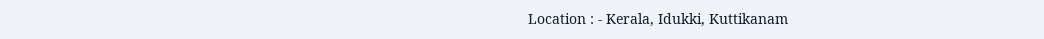Location : - Kerala, Idukki, Kuttikanam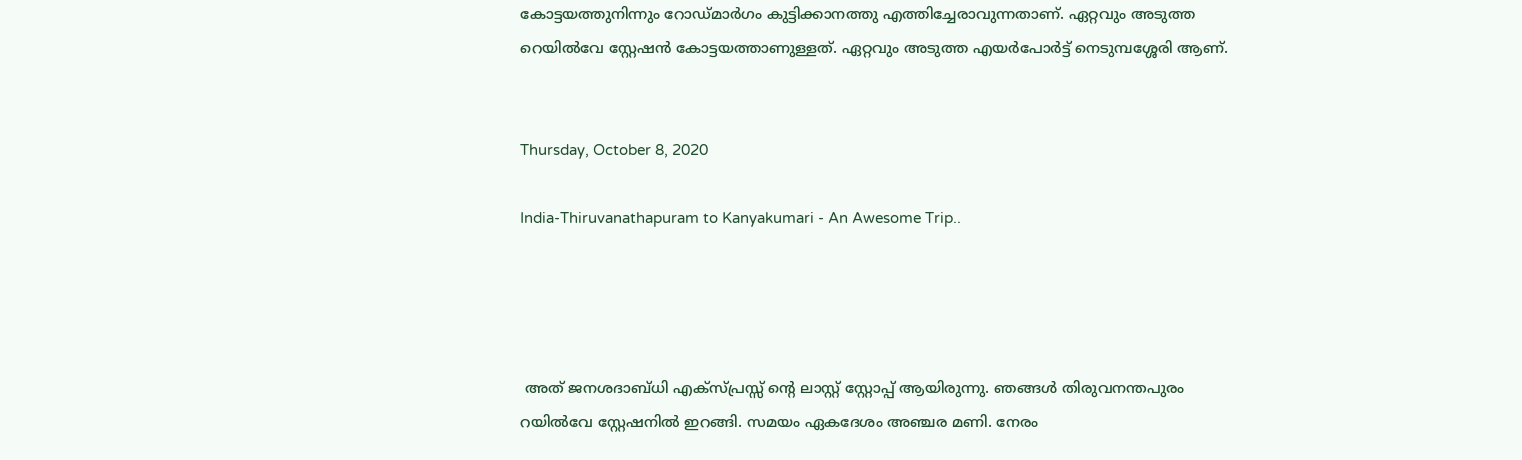കോട്ടയത്തുനിന്നും റോഡ്മാർഗം കുട്ടിക്കാനത്തു എത്തിച്ചേരാവുന്നതാണ്. ഏറ്റവും അടുത്ത റെയിൽവേ സ്റ്റേഷൻ കോട്ടയത്താണുള്ളത്. ഏറ്റവും അടുത്ത എയർപോർട്ട് നെടുമ്പശ്ശേരി ആണ്.


Thursday, October 8, 2020

India-Thiruvanathapuram to Kanyakumari - An Awesome Trip..




 അത് ജനശദാബ്ധി എക്സ്പ്രസ്സ്‌ ന്റെ ലാസ്റ്റ് സ്റ്റോപ്പ്‌ ആയിരുന്നു. ഞങ്ങൾ തിരുവനന്തപുരം റയിൽവേ സ്റ്റേഷനിൽ ഇറങ്ങി. സമയം ഏകദേശം അഞ്ചര മണി. നേരം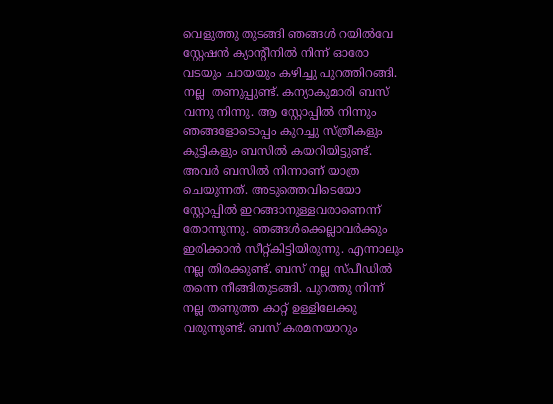വെളുത്തു തുടങ്ങി ഞങ്ങൾ റയിൽവേ സ്റ്റേഷൻ ക്യാന്റീനിൽ നിന്ന് ഓരോ വടയും ചായയും കഴിച്ചു പുറത്തിറങ്ങി. നല്ല  തണുപ്പുണ്ട്. കന്യാകുമാരി ബസ് വന്നു നിന്നു. ആ സ്റ്റോപ്പിൽ നിന്നും ഞങ്ങളോടൊപ്പം കുറച്ചു സ്ത്രീകളും കുട്ടികളും ബസിൽ കയറിയിട്ടുണ്ട്. അവർ ബസിൽ നിന്നാണ് യാത്ര ചെയുന്നത്. അടുത്തെവിടെയോ സ്റ്റോപ്പിൽ ഇറങ്ങാനുള്ളവരാണെന്ന് തോന്നുന്നു. ഞങ്ങൾക്കെല്ലാവർക്കും ഇരിക്കാൻ സീറ്റ്‌കിട്ടിയിരുന്നു. എന്നാലും നല്ല തിരക്കുണ്ട്. ബസ് നല്ല സ്പീഡിൽ തന്നെ നീങ്ങിതുടങ്ങി. പുറത്തു നിന്ന് നല്ല തണുത്ത കാറ്റ് ഉള്ളിലേക്കു വരുന്നുണ്ട്. ബസ് കരമനയാറും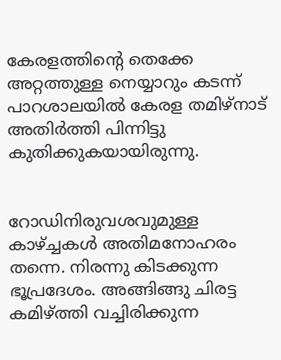കേരളത്തിന്റെ തെക്കേ അറ്റത്തുള്ള നെയ്യാറും കടന്ന് പാറശാലയിൽ കേരള തമിഴ്നാട് അതിർത്തി പിന്നിട്ടു കുതിക്കുകയായിരുന്നു.


റോഡിനിരുവശവുമുള്ള കാഴ്ച്ചകൾ അതിമനോഹരം തന്നെ. നിരന്നു കിടക്കുന്ന ഭൂപ്രദേശം. അങ്ങിങ്ങു ചിരട്ട കമിഴ്ത്തി വച്ചിരിക്കുന്ന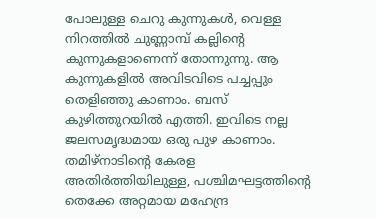പോലുള്ള ചെറു കുന്നുകൾ, വെള്ള നിറത്തിൽ ചുണ്ണാമ്പ് കല്ലിന്റെ കുന്നുകളാണെന്ന് തോന്നുന്നു. ആ കുന്നുകളിൽ അവിടവിടെ പച്ചപ്പും തെളിഞ്ഞു കാണാം. ബസ് കുഴിത്തുറയിൽ എത്തി. ഇവിടെ നല്ല ജലസമൃദ്ധമായ ഒരു പുഴ കാണാം. തമിഴ്നാടിന്റെ കേരള അതിർത്തിയിലുള്ള, പശ്ചിമഘട്ടത്തിന്റെ തെക്കേ അറ്റമായ മഹേന്ദ്ര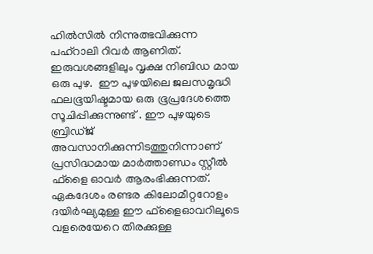ഹിൽസിൽ നിന്നുത്ഭവിക്കുന്ന പഹ്‌റാലി റിവർ ആണിത്.  ഇരുവശങ്ങളിലും വൃക്ഷ നിബിഡ മായ ഒരു പുഴ.  ഈ പുഴയിലെ ജലസമൃദ്ധി ഫലഭൂയിഷ്ടമായ ഒരു ഭൂപ്രദേശത്തെ സൂചിപ്പിക്കുന്നുണ്ട് . ഈ പുഴയുടെ ബ്രിഡ്ജ് അവസാനിക്കുന്നിടത്തുനിന്നാണ് പ്രസിദ്ധമായ മാർത്താണ്ഡം സ്റ്റീൽ ഫ്‌ളൈ ഓവർ ആരംഭിക്കുന്നത്. ഏകദേശം രണ്ടര കിലോമീറ്ററോളം ദയിർഘ്യമുള്ള ഈ ഫ്‌ളൈഓവറിലൂടെ വളരെയേറെ തിരക്കുള്ള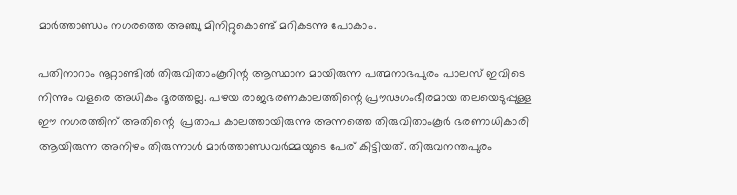മാർത്താണ്ഡം നഗരത്തെ അഞ്ചു മിനിറ്റുകൊണ്ട് മറികടന്നു പോകാം.

പതിനാറാം നൂറ്റാണ്ടിൽ തിരുവിതാംകൂറിന്റ ആസ്ഥാന മായിരുന്ന പത്മനാഭപുരം പാലസ് ഇവിടെ നിന്നും വളരെ അധികം ദൂരത്തല്ല. പഴയ രാജഭരണകാലത്തിന്റെ പ്രൗഢഗംഭീരമായ തലയെടുപ്പുള്ള ഈ നഗരത്തിന് അതിന്റെ  പ്രതാപ കാലത്തായിരുന്നു അന്നത്തെ തിരുവിതാംകൂർ ഭരണാധികാരി ആയിരുന്ന അനിഴം തിരുന്നാൾ മാർത്താണ്ഡവർമ്മയുടെ പേര് കിട്ടിയത്. തിരുവനന്തപുരം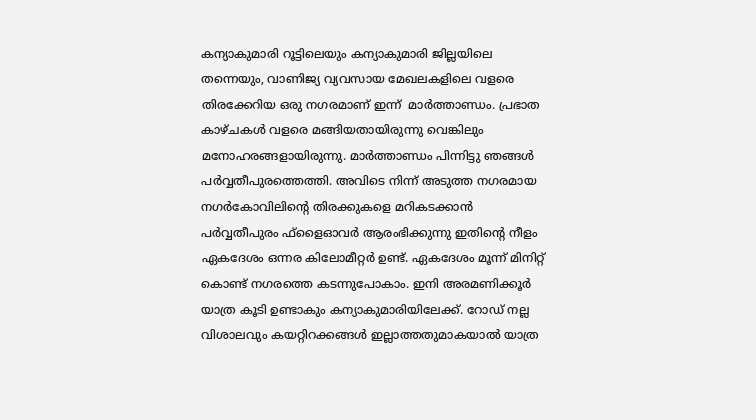കന്യാകുമാരി റൂട്ടിലെയും കന്യാകുമാരി ജില്ലയിലെ തന്നെയും, വാണിജ്യ വ്യവസായ മേഖലകളിലെ വളരെ തിരക്കേറിയ ഒരു നഗരമാണ് ഇന്ന്  മാർത്താണ്ഡം. പ്രഭാത കാഴ്ചകൾ വളരെ മങ്ങിയതായിരുന്നു വെങ്കിലും മനോഹരങ്ങളായിരുന്നു. മാർത്താണ്ഡം പിന്നിട്ടു ഞങ്ങൾ പർവ്വതീപുരത്തെത്തി. അവിടെ നിന്ന് അടുത്ത നഗരമായ നഗർകോവിലിന്റെ തിരക്കുകളെ മറികടക്കാൻ പർവ്വതീപുരം ഫ്‌ളൈഓവർ ആരംഭിക്കുന്നു ഇതിന്റെ നീളം ഏകദേശം ഒന്നര കിലോമീറ്റർ ഉണ്ട്. ഏകദേശം മൂന്ന് മിനിറ്റ് കൊണ്ട് നഗരത്തെ കടന്നുപോകാം. ഇനി അരമണിക്കൂർ യാത്ര കൂടി ഉണ്ടാകും കന്യാകുമാരിയിലേക്ക്. റോഡ് നല്ല വിശാലവും കയറ്റിറക്കങ്ങൾ ഇല്ലാത്തതുമാകയാൽ യാത്ര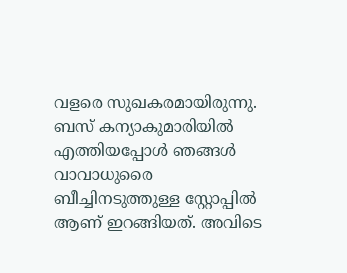വളരെ സുഖകരമായിരുന്നു. ബസ് കന്യാകുമാരിയിൽ എത്തിയപ്പോൾ ഞങ്ങൾ വാവാധുരൈ ബീച്ചിനടുത്തുള്ള സ്റ്റോപ്പിൽ ആണ് ഇറങ്ങിയത്. അവിടെ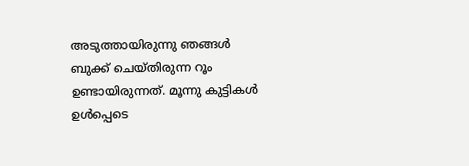അടുത്തായിരുന്നു ഞങ്ങൾ ബുക്ക്‌ ചെയ്തിരുന്ന റൂം ഉണ്ടായിരുന്നത്. മൂന്നു കുട്ടികൾ ഉൾപ്പെടെ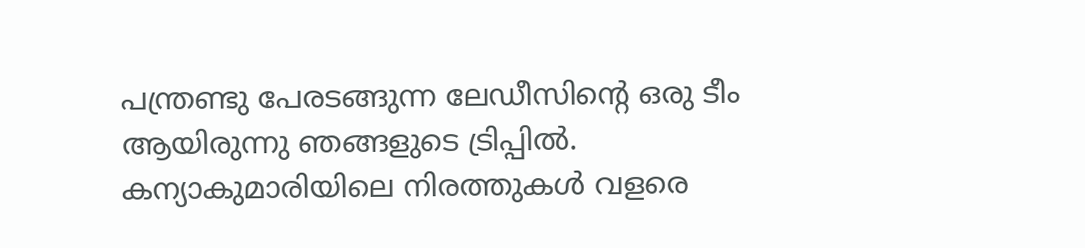പന്ത്രണ്ടു പേരടങ്ങുന്ന ലേഡീസിന്റെ ഒരു ടീം ആയിരുന്നു ഞങ്ങളുടെ ട്രിപ്പിൽ.  കന്യാകുമാരിയിലെ നിരത്തുകൾ വളരെ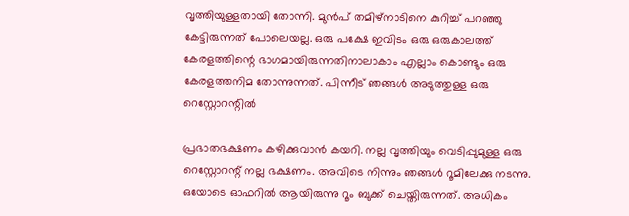വൃത്തിയുള്ളതായി തോന്നി. മുൻപ് തമിഴ്നാടിനെ കുറിച്ച് പറഞ്ഞു കേട്ടിരുന്നത് പോലെയല്ല. ഒരു പക്ഷേ ഇവിടം ഒരു ഒരുകാലത്ത് കേരളത്തിന്റെ ഭാഗമായിരുന്നതിനാലാകാം എല്ലാം കൊണ്ടും ഒരു കേരളത്തനിമ തോന്നുന്നത്. പിന്നീട് ഞങ്ങൾ അടുത്തുള്ള ഒരു റെസ്റ്റോറന്റിൽ

പ്രഭാതഭക്ഷണം കഴിക്കുവാൻ കയറി. നല്ല വൃത്തിയും വെടിപ്പുമുള്ള ഒരു റെസ്റ്റോറന്റ് നല്ല ഭക്ഷണം. അവിടെ നിന്നും ഞങ്ങൾ റൂമിലേക്കു നടന്നു. ഒയോടെ ഓഫറിൽ ആയിരുന്നു റൂം ബുക്ക് ചെയ്തിരുന്നത്. അധികം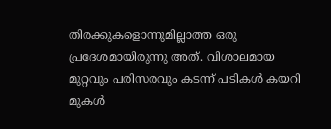തിരക്കുകളൊന്നുമില്ലാത്ത ഒരു പ്രദേശമായിരുന്നു അത്. വിശാലമായ മുറ്റവും പരിസരവും കടന്ന് പടികൾ കയറി മുകൾ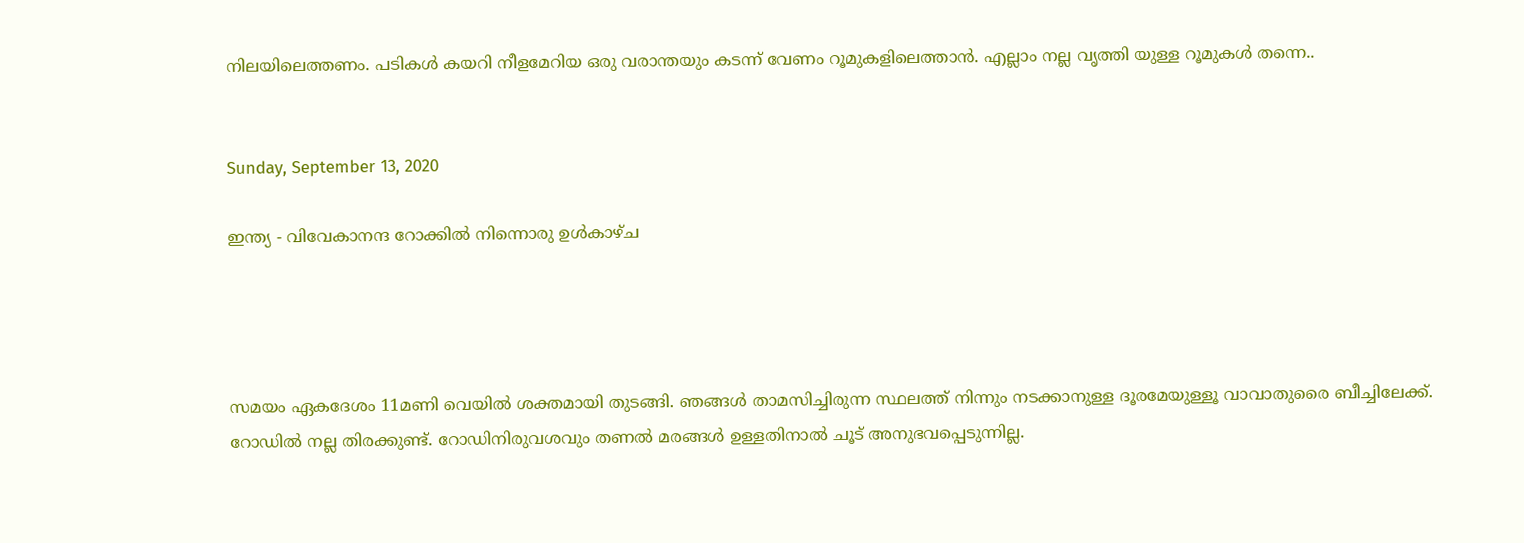നിലയിലെത്തണം. പടികൾ കയറി നീളമേറിയ ഒരു വരാന്തയും കടന്ന് വേണം റൂമുകളിലെത്താൻ. എല്ലാം നല്ല വൃത്തി യുള്ള റൂമുകൾ തന്നെ..


Sunday, September 13, 2020

ഇന്ത്യ - വിവേകാനന്ദ റോക്കിൽ നിന്നൊരു ഉൾകാഴ്‌ച




സമയം ഏകദേശം 11മണി വെയിൽ ശക്തമായി തുടങ്ങി. ഞങ്ങൾ താമസിച്ചിരുന്ന സ്ഥലത്ത് നിന്നും നടക്കാനുള്ള ദൂരമേയുള്ളൂ വാവാതുരൈ ബീച്ചിലേക്ക്. റോഡിൽ നല്ല തിരക്കുണ്ട്. റോഡിനിരുവശവും തണൽ മരങ്ങൾ ഉള്ളതിനാൽ ചൂട് അനുഭവപ്പെടുന്നില്ല.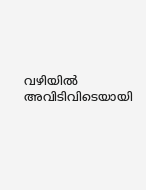വഴിയിൽ അവിടിവിടെയായി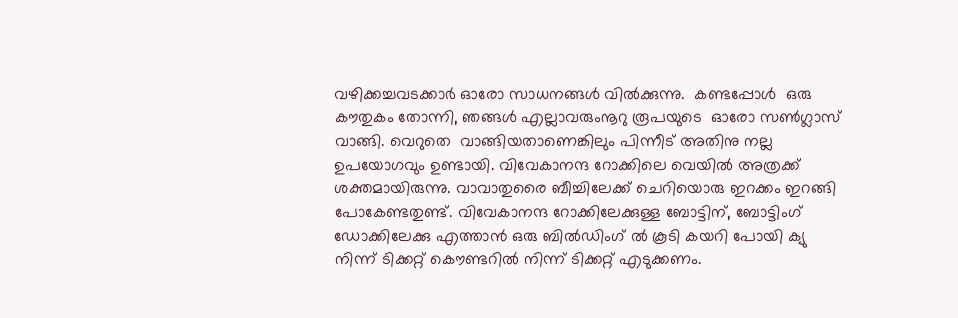വഴിക്കച്ചവടക്കാർ ഓരോ സാധനങ്ങൾ വിൽക്കുന്നു.  കണ്ടപ്പോൾ  ഒരു കൗതുകം തോന്നി, ഞങ്ങൾ എല്ലാവരുംനൂറു രൂപയുടെ  ഓരോ സൺഗ്ലാസ് വാങ്ങി. വെറുതെ  വാങ്ങിയതാണെങ്കിലും പിന്നീട് അതിനു നല്ല ഉപയോഗവും ഉണ്ടായി. വിവേകാനന്ദ റോക്കിലെ വെയിൽ അത്രക്ക് ശക്തമായിരുന്നു. വാവാതുരൈ ബീച്ചിലേക്ക് ചെറിയൊരു ഇറക്കം ഇറങ്ങി പോകേണ്ടതുണ്ട്. വിവേകാനന്ദ റോക്കിലേക്കുള്ള ബോട്ടിന്, ബോട്ടിംഗ് ഡോക്കിലേക്കു എത്താൻ ഒരു ബിൽഡിംഗ്‌ ൽ കൂടി കയറി പോയി ക്യു നിന്ന് ടിക്കറ്റ് കൌണ്ടറിൽ നിന്ന് ടിക്കറ്റ് എടുക്കണം.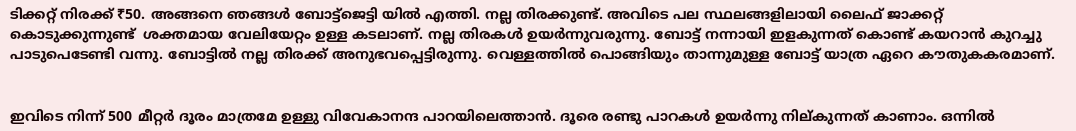ടിക്കറ്റ് നിരക്ക് ₹50. അങ്ങനെ ഞങ്ങൾ ബോട്ട്ജെട്ടി യിൽ എത്തി. നല്ല തിരക്കുണ്ട്. അവിടെ പല സ്ഥലങ്ങളിലായി ലൈഫ് ജാക്കറ്റ് കൊടുക്കുന്നുണ്ട്  ശക്തമായ വേലിയേറ്റം ഉള്ള കടലാണ്. നല്ല തിരകൾ ഉയർന്നുവരുന്നു. ബോട്ട് നന്നായി ഇളകുന്നത് കൊണ്ട് കയറാൻ കുറച്ചു പാടുപെടേണ്ടി വന്നു. ബോട്ടിൽ നല്ല തിരക്ക് അനുഭവപ്പെട്ടിരുന്നു. വെള്ളത്തിൽ പൊങ്ങിയും താന്നുമുള്ള ബോട്ട് യാത്ര ഏറെ കൗതുകകരമാണ്.


ഇവിടെ നിന്ന് 500 മീറ്റർ ദൂരം മാത്രമേ ഉള്ളു വിവേകാനന്ദ പാറയിലെത്താൻ. ദൂരെ രണ്ടു പാറകൾ ഉയർന്നു നില്കുന്നത് കാണാം. ഒന്നിൽ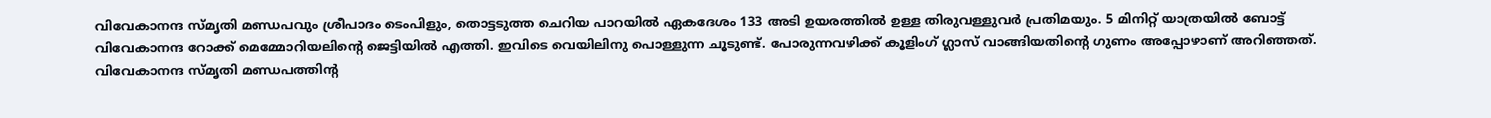വിവേകാനന്ദ സ്മൃതി മണ്ഡപവും ശ്രീപാദം ടെംപിളും, തൊട്ടടുത്ത ചെറിയ പാറയിൽ ഏകദേശം 133 അടി ഉയരത്തിൽ ഉള്ള തിരുവള്ളുവർ പ്രതിമയും. 5 മിനിറ്റ് യാത്രയിൽ ബോട്ട് വിവേകാനന്ദ റോക്ക് മെമ്മോറിയലിന്റെ ജെട്ടിയിൽ എത്തി. ഇവിടെ വെയിലിനു പൊള്ളുന്ന ചൂടുണ്ട്. പോരുന്നവഴിക്ക് കൂളിംഗ് ഗ്ലാസ്‌ വാങ്ങിയതിന്റെ ഗുണം അപ്പോഴാണ് അറിഞ്ഞത്. വിവേകാനന്ദ സ്മൃതി മണ്ഡപത്തിന്റ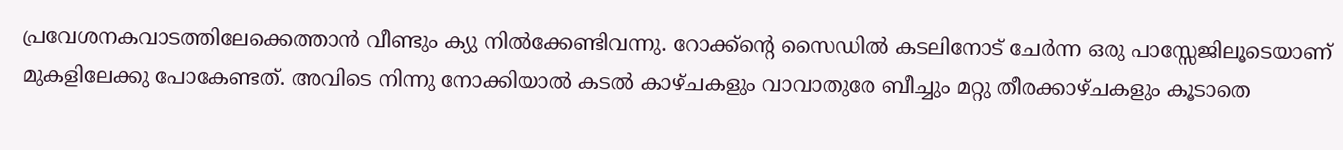പ്രവേശനകവാടത്തിലേക്കെത്താൻ വീണ്ടും ക്യു നിൽക്കേണ്ടിവന്നു. റോക്ക്ന്റെ സൈഡിൽ കടലിനോട് ചേർന്ന ഒരു പാസ്സേജിലൂടെയാണ് മുകളിലേക്കു പോകേണ്ടത്. അവിടെ നിന്നു നോക്കിയാൽ കടൽ കാഴ്ചകളും വാവാതുരേ ബീച്ചും മറ്റു തീരക്കാഴ്ചകളും കൂടാതെ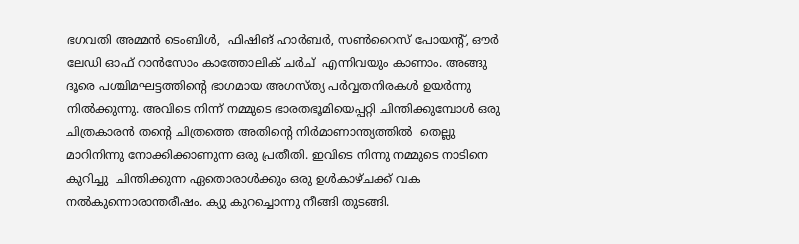ഭഗവതി അമ്മൻ ടെംബിൾ,  ഫിഷിങ് ഹാർബർ, സൺറൈസ് പോയന്റ്, ഔർ ലേഡി ഓഫ് റാൻസോം കാത്തോലിക് ചർച്  എന്നിവയും കാണാം. അങ്ങു ദൂരെ പശ്ചിമഘട്ടത്തിന്റെ ഭാഗമായ അഗസ്ത്യ പർവ്വതനിരകൾ ഉയർന്നു നിൽക്കുന്നു. അവിടെ നിന്ന് നമ്മുടെ ഭാരതഭൂമിയെപ്പറ്റി ചിന്തിക്കുമ്പോൾ ഒരു ചിത്രകാരൻ തന്റെ ചിത്രത്തെ അതിന്റെ നിർമാണാന്ത്യത്തിൽ  തെല്ലു മാറിനിന്നു നോക്കിക്കാണുന്ന ഒരു പ്രതീതി. ഇവിടെ നിന്നു നമ്മുടെ നാടിനെ കുറിച്ചു  ചിന്തിക്കുന്ന ഏതൊരാൾക്കും ഒരു ഉൾകാഴ്ചക്ക് വക നൽകുന്നൊരാന്തരീഷം. ക്യു കുറച്ചൊന്നു നീങ്ങി തുടങ്ങി.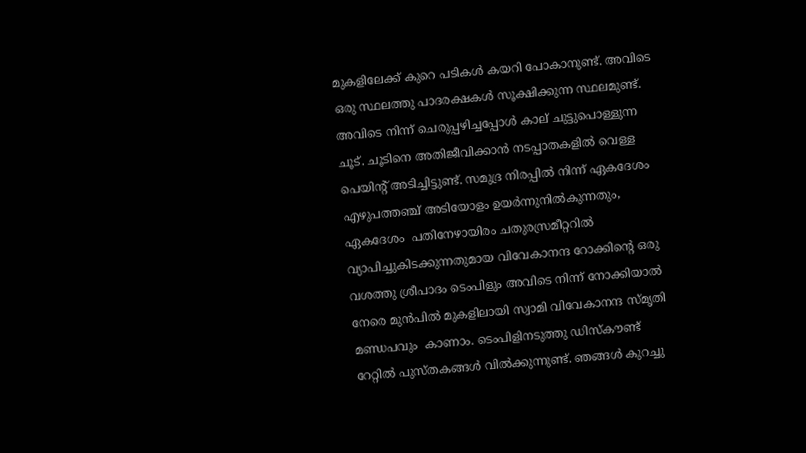മുകളിലേക്ക് കുറെ പടികൾ കയറി പോകാനുണ്ട്. അവിടെ ഒരു സ്ഥലത്തു പാദരക്ഷകൾ സൂക്ഷിക്കുന്ന സ്ഥലമുണ്ട്. അവിടെ നിന്ന് ചെരുപ്പഴിച്ചപ്പോൾ കാല് ചുട്ടുപൊള്ളുന്ന ചൂട്. ചൂടിനെ അതിജീവിക്കാൻ നടപ്പാതകളിൽ വെള്ള പെയിന്റ് അടിച്ചിട്ടുണ്ട്. സമുദ്ര നിരപ്പിൽ നിന്ന് ഏകദേശം എഴുപത്തഞ്ച് അടിയോളം ഉയർന്നുനിൽകുന്നതും, ഏകദേശം  പതിനേഴായിരം ചതുരസ്രമീറ്ററിൽ വ്യാപിച്ചുകിടക്കുന്നതുമായ വിവേകാനന്ദ റോക്കിന്റെ ഒരു വശത്തു ശ്രീപാദം ടെംപിളും അവിടെ നിന്ന് നോക്കിയാൽ നേരെ മുൻപിൽ മുകളിലായി സ്വാമി വിവേകാനന്ദ സ്മൃതി മണ്ഡപവും  കാണാം. ടെംപിളിനടുത്തു ഡിസ്‌കൗണ്ട് റേറ്റിൽ പുസ്തകങ്ങൾ വിൽക്കുന്നുണ്ട്. ഞങ്ങൾ കുറച്ചു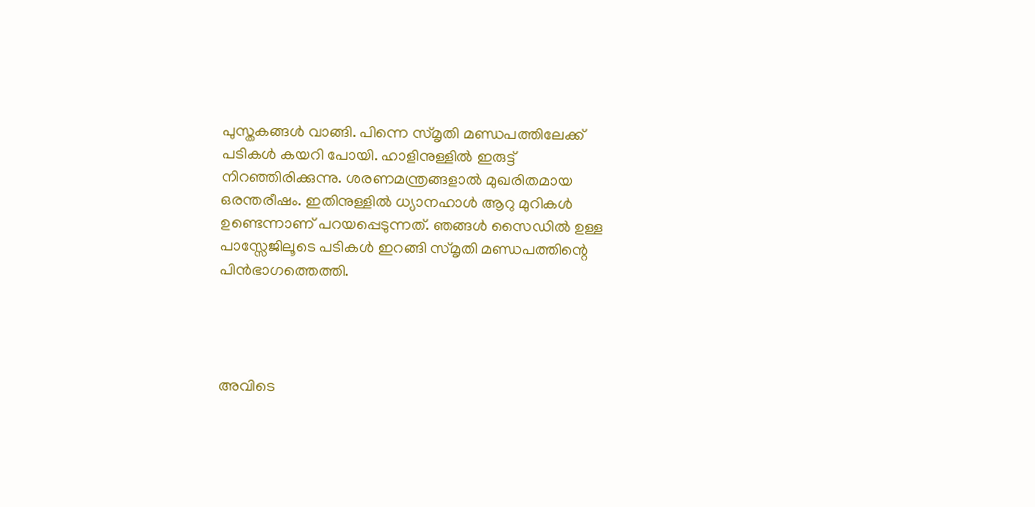പുസ്തകങ്ങൾ വാങ്ങി. പിന്നെ സ്മൃതി മണ്ഡപത്തിലേക്ക് പടികൾ കയറി പോയി. ഹാളിനുള്ളിൽ ഇരുട്ട് നിറഞ്ഞിരിക്കുന്നു. ശരണമന്ത്രങ്ങളാൽ മുഖരിതമായ ഒരന്തരീഷം. ഇതിനുള്ളിൽ ധ്യാനഹാൾ ആറു മുറികൾ ഉണ്ടെന്നാണ് പറയപ്പെടുന്നത്. ഞങ്ങൾ സൈഡിൽ ഉള്ള പാസ്സേജിലൂടെ പടികൾ ഇറങ്ങി സ്മൃതി മണ്ഡപത്തിന്റെ പിൻഭാഗത്തെത്തി.




അവിടെ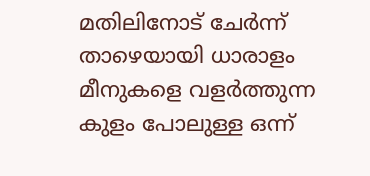മതിലിനോട് ചേർന്ന് താഴെയായി ധാരാളം മീനുകളെ വളർത്തുന്ന കുളം പോലുള്ള ഒന്ന്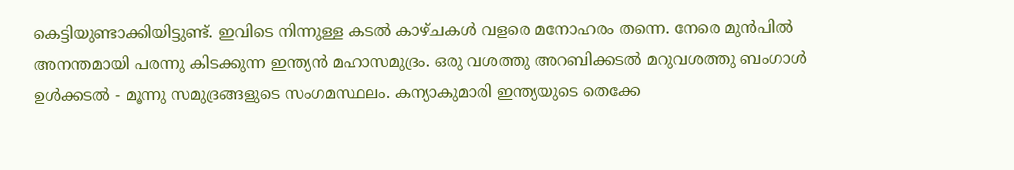കെട്ടിയുണ്ടാക്കിയിട്ടുണ്ട്. ഇവിടെ നിന്നുള്ള കടൽ കാഴ്ചകൾ വളരെ മനോഹരം തന്നെ. നേരെ മുൻപിൽ അനന്തമായി പരന്നു കിടക്കുന്ന ഇന്ത്യൻ മഹാസമുദ്രം. ഒരു വശത്തു അറബിക്കടൽ മറുവശത്തു ബംഗാൾ ഉൾക്കടൽ - മൂന്നു സമുദ്രങ്ങളുടെ സംഗമസ്ഥലം. കന്യാകുമാരി ഇന്ത്യയുടെ തെക്കേ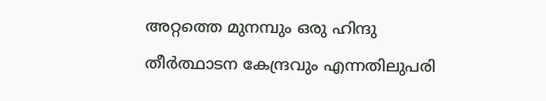അറ്റത്തെ മുനമ്പും ഒരു ഹിന്ദു തീർത്ഥാടന കേന്ദ്രവും എന്നതിലുപരി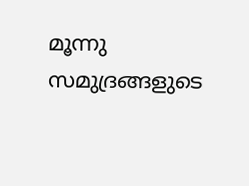മൂന്നു സമുദ്രങ്ങളുടെ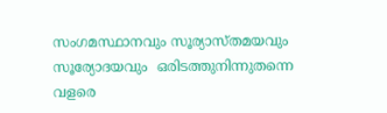സംഗമസ്ഥാനവും സൂര്യാസ്തമയവും സൂര്യോദയവും  ഒരിടത്തുനിന്നുതന്നെ വളരെ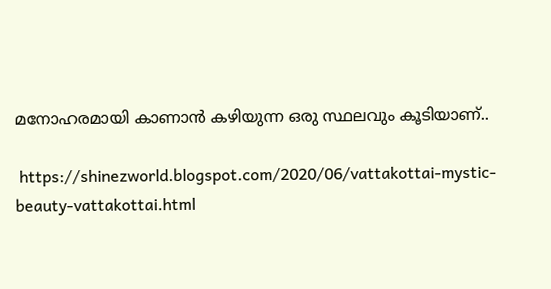മനോഹരമായി കാണാൻ കഴിയുന്ന ഒരു സ്ഥലവും കൂടിയാണ്..

 https://shinezworld.blogspot.com/2020/06/vattakottai-mystic-beauty-vattakottai.html